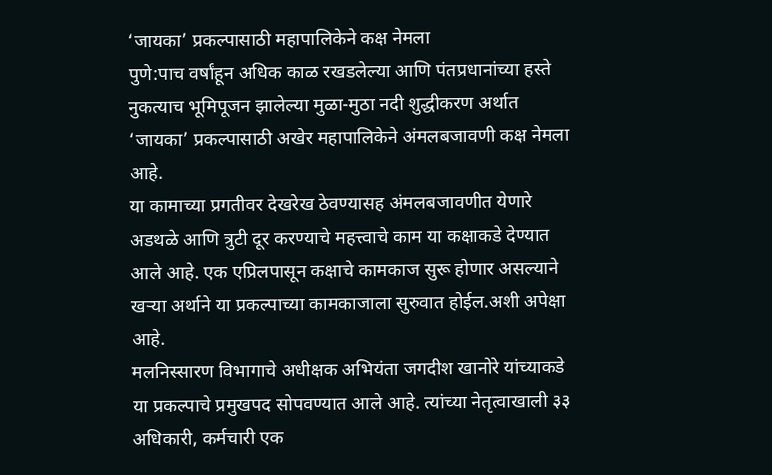‘जायका’ प्रकल्पासाठी महापालिकेने कक्ष नेमला
पुणे:पाच वर्षांहून अधिक काळ रखडलेल्या आणि पंतप्रधानांच्या हस्ते नुकत्याच भूमिपूजन झालेल्या मुळा-मुठा नदी शुद्धीकरण अर्थात ‘जायका’ प्रकल्पासाठी अखेर महापालिकेने अंमलबजावणी कक्ष नेमला आहे.
या कामाच्या प्रगतीवर देखरेख ठेवण्यासह अंमलबजावणीत येणारे अडथळे आणि त्रुटी दूर करण्याचे महत्त्वाचे काम या कक्षाकडे देण्यात आले आहे. एक एप्रिलपासून कक्षाचे कामकाज सुरू होणार असल्याने खऱ्या अर्थाने या प्रकल्पाच्या कामकाजाला सुरुवात होईल.अशी अपेक्षा आहे.
मलनिस्सारण विभागाचे अधीक्षक अभियंता जगदीश खानोरे यांच्याकडे या प्रकल्पाचे प्रमुखपद सोपवण्यात आले आहे. त्यांच्या नेतृत्वाखाली ३३ अधिकारी, कर्मचारी एक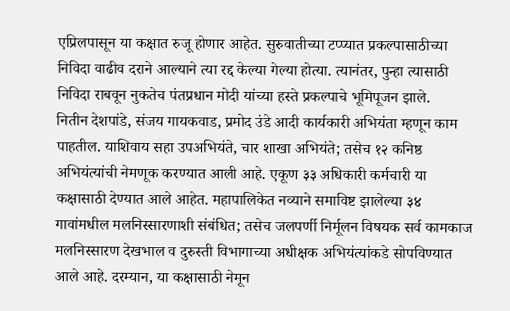एप्रिलपासून या कक्षात रुजू होणार आहेत. सुरुवातीच्या टप्प्यात प्रकल्पासाठीच्या निविदा वाढीव दराने आल्याने त्या रद्द केल्या गेल्या होत्या. त्यानंतर, पुन्हा त्यासाठी निविदा राबवून नुकतेच पंतप्रधान मोदी यांच्या हस्ते प्रकल्पाचे भूमिपूजन झाले.
नितीन देशपांडे, संजय गायकवाड, प्रमोद उंडे आदी कार्यकारी अभियंता म्हणून काम पाहतील. याशिवाय सहा उपअभियंते, चार शाखा अभियंते; तसेच १२ कनिष्ठ अभियंत्यांची नेमणूक करण्यात आली आहे. एकूण ३३ अधिकारी कर्मचारी या कक्षासाठी देण्यात आले आहेत. महापालिकेत नव्याने समाविष्ट झालेल्या ३४ गावांमधील मलनिस्सारणाशी संबंधित; तसेच जलपर्णी निर्मूलन विषयक सर्व कामकाज मलनिस्सारण देखभाल व दुरुस्ती विभागाच्या अधीक्षक अभियंत्यांकडे सोपविण्यात आले आहे. दरम्यान, या कक्षासाठी नेमून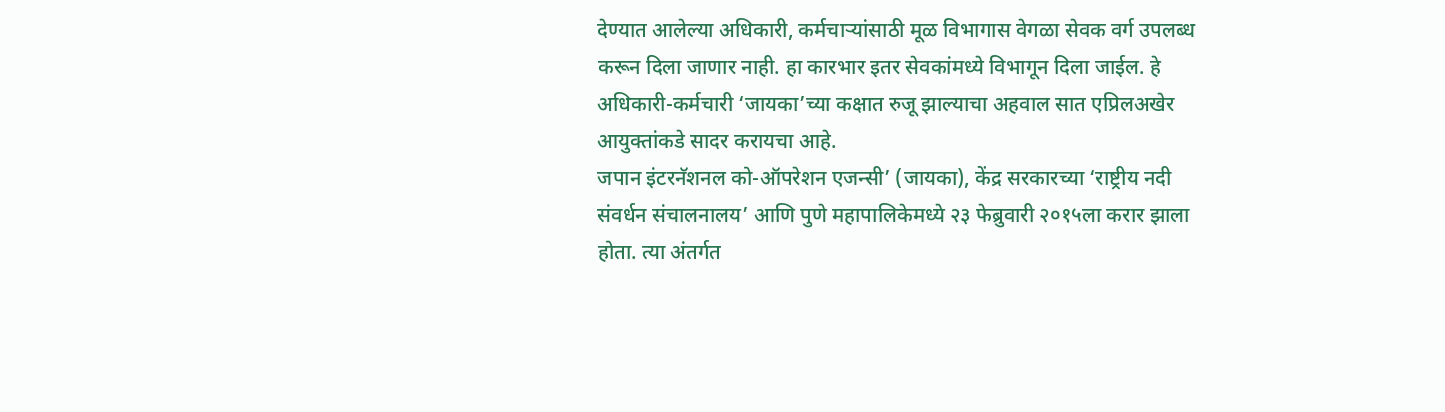देण्यात आलेल्या अधिकारी, कर्मचाऱ्यांसाठी मूळ विभागास वेगळा सेवक वर्ग उपलब्ध करून दिला जाणार नाही. हा कारभार इतर सेवकांमध्ये विभागून दिला जाईल. हे अधिकारी-कर्मचारी ‘जायका’च्या कक्षात रुजू झाल्याचा अहवाल सात एप्रिलअखेर आयुक्तांकडे सादर करायचा आहे.
जपान इंटरनॅशनल को-ऑपरेशन एजन्सी’ (जायका), केंद्र सरकारच्या ‘राष्ट्रीय नदी संवर्धन संचालनालय’ आणि पुणे महापालिकेमध्ये २३ फेब्रुवारी २०१५ला करार झाला होता. त्या अंतर्गत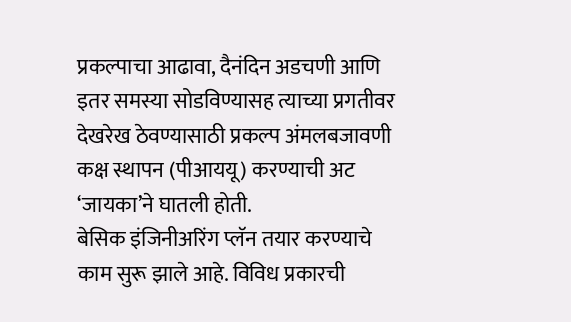प्रकल्पाचा आढावा, दैनंदिन अडचणी आणि इतर समस्या सोडविण्यासह त्याच्या प्रगतीवर देखरेख ठेवण्यासाठी प्रकल्प अंमलबजावणी कक्ष स्थापन (पीआययू) करण्याची अट ‘जायका’ने घातली होती.
बेसिक इंजिनीअरिंग प्लॅन तयार करण्याचे काम सुरू झाले आहे. विविध प्रकारची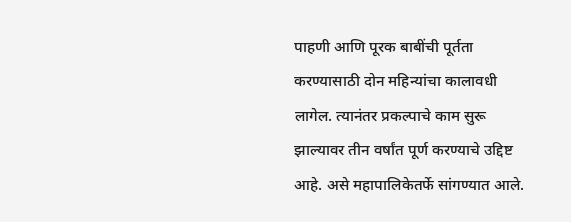पाहणी आणि पूरक बाबींची पूर्तता करण्यासाठी दोन महिन्यांचा कालावधी लागेल. त्यानंतर प्रकल्पाचे काम सुरू झाल्यावर तीन वर्षांत पूर्ण करण्याचे उद्दिष्ट आहे. असे महापालिकेतर्फे सांगण्यात आले.